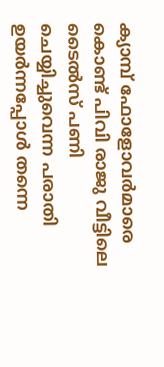ക്യാമ്പ് ഫോളോവർമാരെ കൊണ്ട് പിവി രാജു വീട്ടിലെ ടൈൽസ് പണി ചെയ്യിച്ചുവെന്ന പരാതി ഉയർന്നപ്പോള്‍ തന്നെ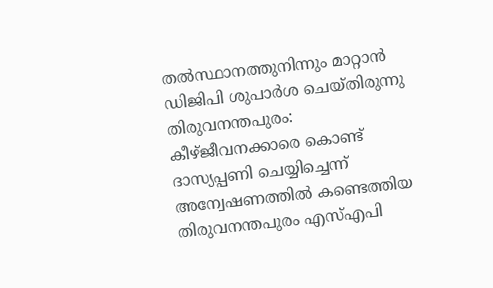തല്‍സ്ഥാനത്തുനിന്നും മാറ്റാൻ ഡിജിപി ശുപാർശ ചെയ്തിരുന്നു
തിരുവനന്തപുരം: കീഴ്ജീവനക്കാരെ കൊണ്ട് ദാസ്യപ്പണി ചെയ്യിച്ചെന്ന് അന്വേഷണത്തിൽ കണ്ടെത്തിയ തിരുവനന്തപുരം എസ്എപി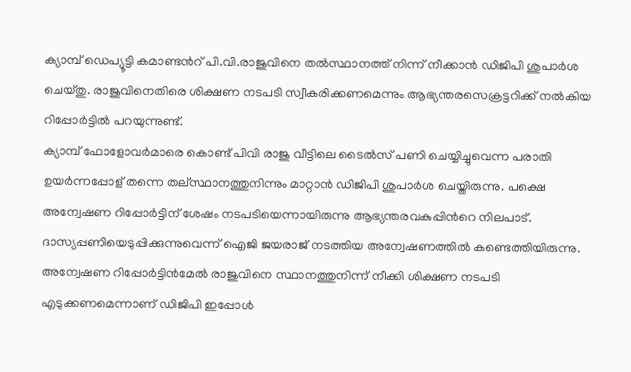ക്യാമ്പ് ഡെപ്യൂട്ടി കമാണ്ടൻറ് പി.വി.രാജുവിനെ തൽസ്ഥാനത്ത് നിന്ന് നീക്കാൻ ഡിജിപി ശുപാർശ ചെയ്തു. രാജുവിനെതിരെ ശിക്ഷണ നടപടി സ്വീകരിക്കണമെന്നും ആഭ്യന്തരസെക്രട്ടറിക്ക് നൽകിയ റിപ്പോർട്ടിൽ പറയുന്നുണ്ട്.
ക്യാമ്പ് ഫോളോവർമാരെ കൊണ്ട് പിവി രാജു വീട്ടിലെ ടൈൽസ് പണി ചെയ്യിച്ചുവെന്ന പരാതി ഉയർന്നപ്പോള് തന്നെ തല്സ്ഥാനത്തുനിന്നും മാറ്റാൻ ഡിജിപി ശുപാർശ ചെയ്തിരുന്നു. പക്ഷെ അന്വേഷണ റിപ്പോർട്ടിന് ശേഷം നടപടിയെന്നായിരുന്നു ആഭ്യന്തരവകുപ്പിൻറെ നിലപാട്.
ദാസ്യപ്പണിയെടുപ്പിക്കുന്നുവെന്ന് ഐജി ജയരാജ് നടത്തിയ അന്വേഷണത്തിൽ കണ്ടെത്തിയിരുന്നു. അന്വേഷണ റിപ്പോർട്ടിൻമേൽ രാജുവിനെ സ്ഥാനത്തുനിന്ന് നീക്കി ശിക്ഷണ നടപടി എടുക്കണമെന്നാണ് ഡിജിപി ഇപ്പോൾ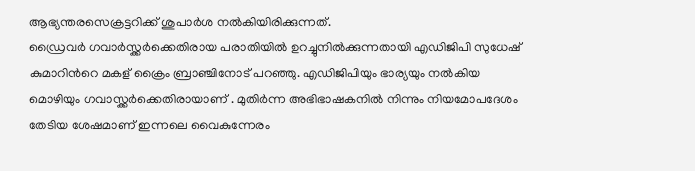ആഭ്യന്തരസെക്രട്ടറിക്ക് ശുപാർശ നൽകിയിരിക്കുന്നത്.
ഡ്രൈവർ ഗവാർസ്ക്കർക്കെതിരായ പരാതിയിൽ ഉറച്ചുനിൽക്കുന്നതായി എഡിജിപി സുധേഷ് കുമാറിൻറെ മകള് ക്രൈം ബ്രാഞ്ചിനോട് പറഞ്ഞു. എഡിജിപിയും ഭാര്യയും നൽകിയ മൊഴിയും ഗവാസ്ക്കർക്കെതിരായാണ് . മുതിർന്ന അഭിഭാഷകനിൽ നിന്നും നിയമോപദേശം തേടിയ ശേഷമാണ് ഇന്നലെ വൈകുന്നേരം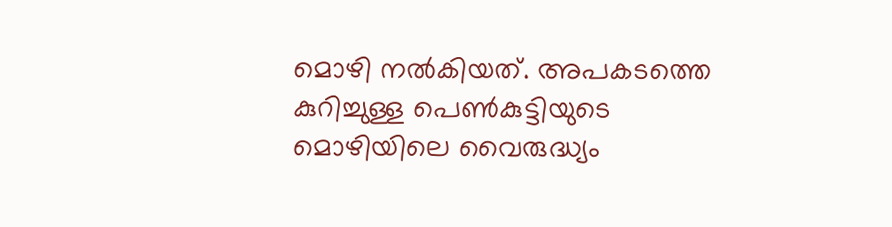മൊഴി നൽകിയത്. അപകടത്തെ കുറിച്ചുള്ള പെൺകുട്ടിയുടെ മൊഴിയിലെ വൈരുദ്ധ്യം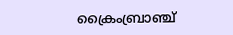ക്രൈംബ്രാഞ്ച്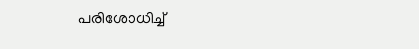പരിശോധിച്ച്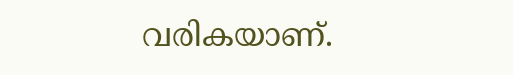വരികയാണ്.